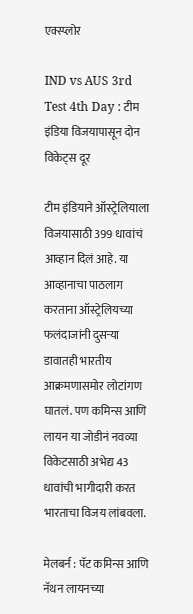एक्स्प्लोर

IND vs AUS 3rd Test 4th Day : टीम इंडिया विजयापासून दोन विकेट्स दूर

टीम इंडियाने ऑस्ट्रेलियाला विजयासाठी 399 धावांचं आव्हान दिलं आहे. या आव्हानाचा पाठलाग करताना ऑस्ट्रेलियच्या फलंदाजांनी दुसऱ्या डावातही भारतीय आक्रमणासमोर लोटांगण घातलं. पण कमिन्स आणि लायन या जोडीनं नवव्या विकेटसाठी अभेद्य 43 धावांची भागीदारी करत भारताचा विजय लांबवला.

मेलबर्न : पॅट कमिन्स आणि नॅथन लायनच्या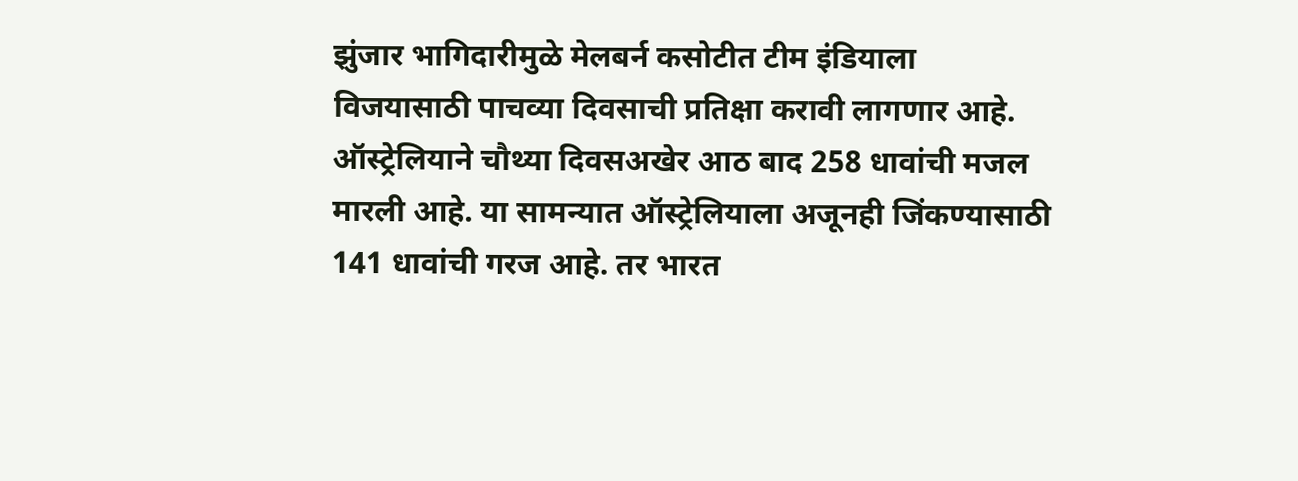झुंजार भागिदारीमुळे मेलबर्न कसोटीत टीम इंडियाला विजयासाठी पाचव्या दिवसाची प्रतिक्षा करावी लागणार आहे. ऑस्ट्रेलियाने चौथ्या दिवसअखेर आठ बाद 258 धावांची मजल मारली आहे. या सामन्यात ऑस्ट्रेलियाला अजूनही जिंकण्यासाठी 141 धावांची गरज आहे. तर भारत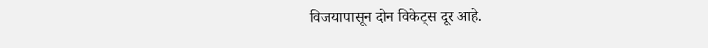विजयापासून दोन विकेट्स दूर आहे.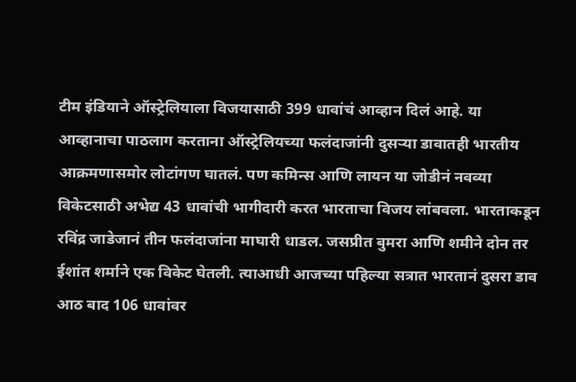टीम इंडियाने ऑस्ट्रेलियाला विजयासाठी 399 धावांचं आव्हान दिलं आहे. या आव्हानाचा पाठलाग करताना ऑस्ट्रेलियच्या फलंदाजांनी दुसऱ्या डावातही भारतीय आक्रमणासमोर लोटांगण घातलं. पण कमिन्स आणि लायन या जोडीनं नवव्या विकेटसाठी अभेद्य 43 धावांची भागीदारी करत भारताचा विजय लांबवला. भारताकडून रविंद्र जाडेजानं तीन फलंदाजांना माघारी धाडल. जसप्रीत बुमरा आणि शमीने दोन तर ईशांत शर्माने एक विकेट घेतली. त्याआधी आजच्या पहिल्या सत्रात भारतानं दुसरा डाव आठ बाद 106 धावांवर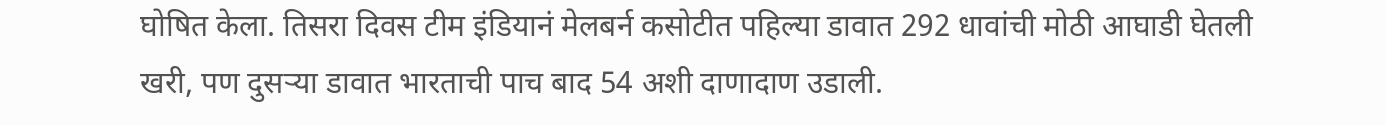घोषित केला. तिसरा दिवस टीम इंडियानं मेलबर्न कसोटीत पहिल्या डावात 292 धावांची मोठी आघाडी घेतली खरी, पण दुसऱ्या डावात भारताची पाच बाद 54 अशी दाणादाण उडाली.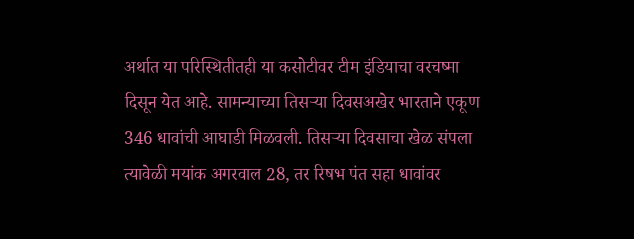अर्थात या परिस्थितीतही या कसोटीवर टीम इंडियाचा वरचष्मा दिसून येत आहे. सामन्याच्या तिसऱ्या दिवसअखेर भारताने एकूण 346 धावांची आघाडी मिळवली. तिसऱ्या दिवसाचा खेळ संपला त्यावेळी मयांक अगरवाल 28, तर रिषभ पंत सहा धावांवर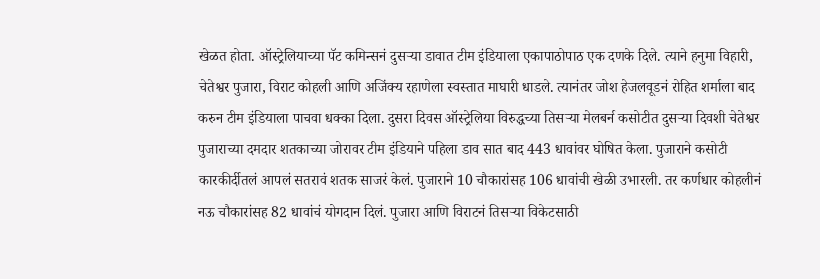खेळत होता. ऑस्ट्रेलियाच्या पॅट कमिन्सनं दुसऱ्या डावात टीम इंडियाला एकापाठोपाठ एक दणके दिले. त्याने हनुमा विहारी, चेतेश्वर पुजारा, विराट कोहली आणि अजिंक्य रहाणेला स्वस्तात माघारी धाडले. त्यानंतर जोश हेजलवूडनं रोहित शर्माला बाद करुन टीम इंडियाला पाचवा धक्का दिला. दुसरा दिवस ऑस्ट्रेलिया विरुद्धच्या तिसऱ्या मेलबर्न कसोटीत दुसऱ्या दिवशी चेतेश्वर पुजाराच्या दमदार शतकाच्या जोरावर टीम इंडियाने पहिला डाव सात बाद 443 धावांवर घोषित केला. पुजाराने कसोटी कारकीर्दीतलं आपलं सतरावं शतक साजरं केलं. पुजाराने 10 चौकारांसह 106 धावांची खेळी उभारली. तर कर्णधार कोहलीनं नऊ चौकारांसह 82 धावांचं योगदान दिलं. पुजारा आणि विराटनं तिसऱ्या विकेटसाठी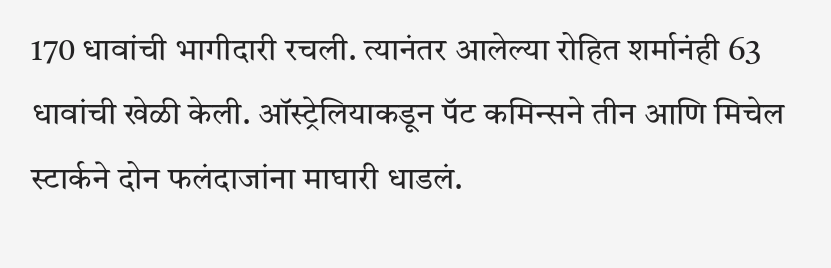170 धावांची भागीदारी रचली. त्यानंतर आलेल्या रोहित शर्मानंही 63 धावांची खेळी केली. ऑस्ट्रेलियाकडून पॅट कमिन्सने तीन आणि मिचेल स्टार्कने दोन फलंदाजांना माघारी धाडलं.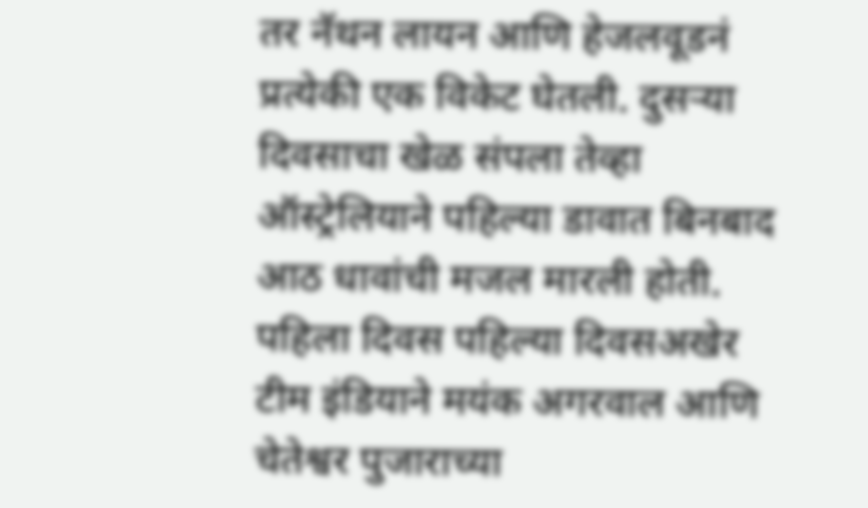तर नॅथन लायन आणि हेजलवूडनं प्रत्येकी एक विकेट घेतली. दुसऱ्या दिवसाचा खेळ संपला तेव्हा ऑस्ट्रेलियाने पहिल्या डावात बिनबाद आठ धावांची मजल मारली होती. पहिला दिवस पहिल्या दिवसअखेर टीम इंडियाने मयंक अगरवाल आणि चेतेश्वर पुजाराच्या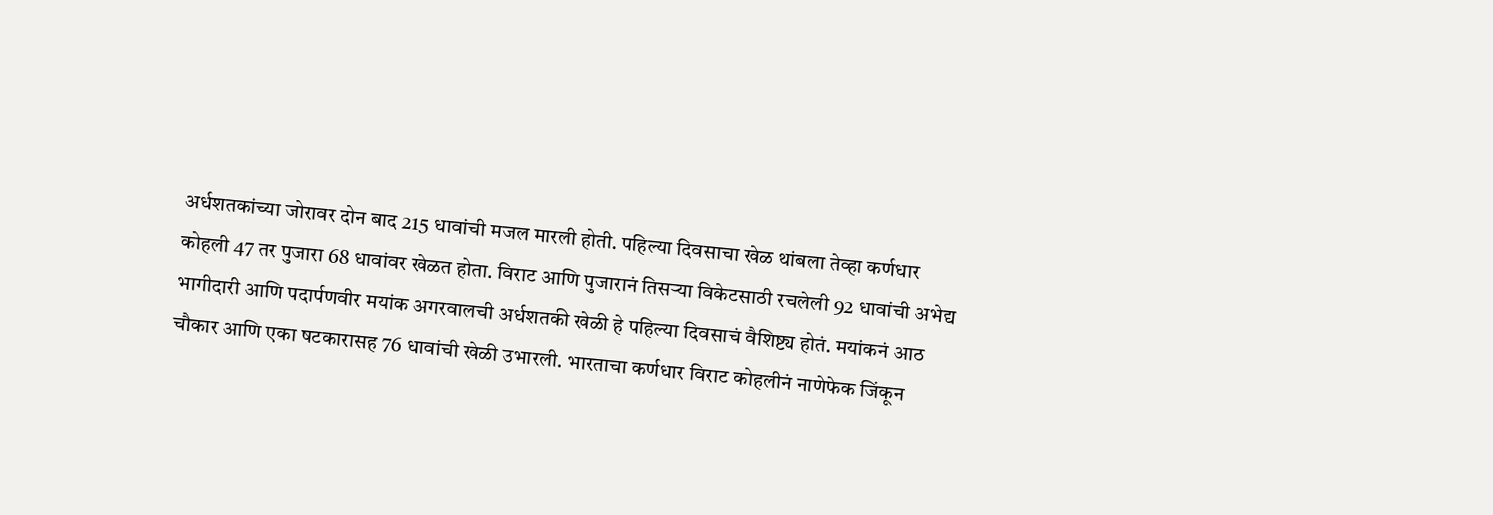अर्धशतकांच्या जोरावर दोन बाद 215 धावांची मजल मारली होती. पहिल्या दिवसाचा खेळ थांबला तेव्हा कर्णधार कोहली 47 तर पुजारा 68 धावांवर खेळत होता. विराट आणि पुजारानं तिसऱ्या विकेटसाठी रचलेली 92 धावांची अभेद्य भागीदारी आणि पदार्पणवीर मयांक अगरवालची अर्धशतकी खेळी हे पहिल्या दिवसाचं वैशिष्ट्य होतं. मयांकनं आठ चौकार आणि एका षटकारासह 76 धावांची खेळी उभारली. भारताचा कर्णधार विराट कोहलीनं नाणेफेक जिंकून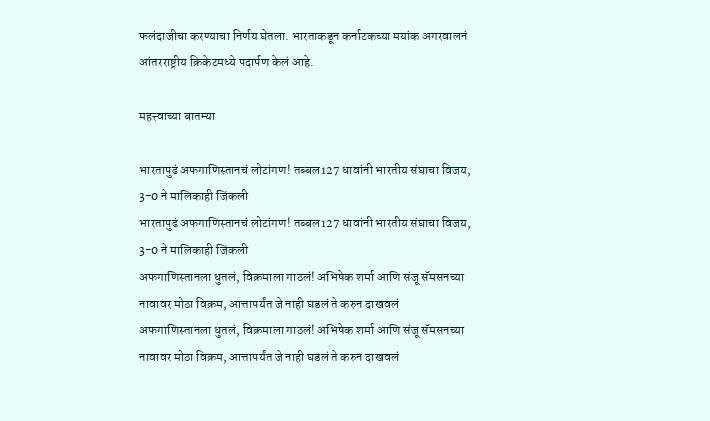फलंदाजीचा करण्याचा निर्णय घेतला. भारताकडून कर्नाटकच्या मयांक अगरवालनं आंतरराष्ट्रीय क्रिकेटमध्ये पदार्पण केलं आहे.

महत्त्वाच्या बातम्या

भारतापुढं अफगाणिस्तानचं लोटांगण! तब्बल127 धावांनी भारतीय संघाचा विजय, 3-0 ने मालिकाही जिंकली
भारतापुढं अफगाणिस्तानचं लोटांगण! तब्बल127 धावांनी भारतीय संघाचा विजय, 3-0 ने मालिकाही जिंकली
अफगाणिस्तानला धुतलं, विक्रमाला गाठलं! अभिषेक शर्मा आणि संजू सॅमसनच्या नावावर मोठा विक्रम, आत्तापर्यंत जे नाही घडलं ते करुन दाखवलं
अफगाणिस्तानला धुतलं, विक्रमाला गाठलं! अभिषेक शर्मा आणि संजू सॅमसनच्या नावावर मोठा विक्रम, आत्तापर्यंत जे नाही घडलं ते करुन दाखवलं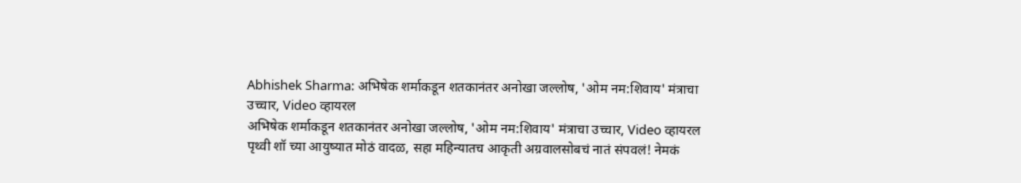Abhishek Sharma: अभिषेक शर्माकडून शतकानंतर अनोखा जल्लोष, 'ओम नम:शिवाय' मंत्राचा उच्चार, Video व्हायरल
अभिषेक शर्माकडून शतकानंतर अनोखा जल्लोष, 'ओम नम:शिवाय' मंत्राचा उच्चार, Video व्हायरल
पृथ्वी शॉ च्या आयुष्यात मोठं वादळ, सहा महिन्यातच आकृती अग्रवालसोबचं नातं संपवलं! नेमकं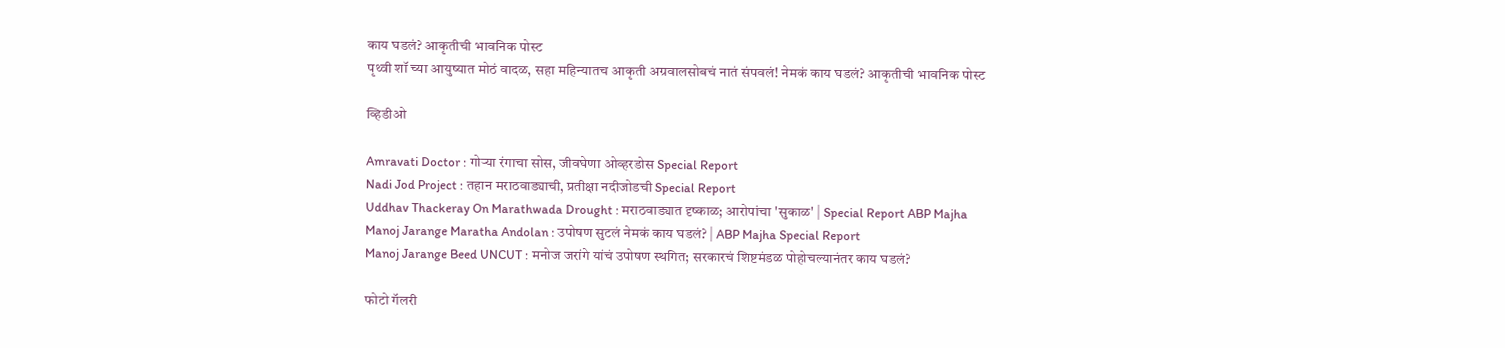काय घडलं? आकृतीची भावनिक पोस्ट
पृथ्वी शॉ च्या आयुष्यात मोठं वादळ, सहा महिन्यातच आकृती अग्रवालसोबचं नातं संपवलं! नेमकं काय घडलं? आकृतीची भावनिक पोस्ट

व्हिडीओ

Amravati Doctor : गोऱ्या रंगाचा सोस, जीवघेणा ओव्हरडोस Special Report
Nadi Jod Project : तहान मराठवाड्याची, प्रतीक्षा नदीजोडची Special Report
Uddhav Thackeray On Marathwada Drought : मराठवाड्यात दृष्काळ; आरोपांचा 'सुकाळ' | Special Report ABP Majha
Manoj Jarange Maratha Andolan : उपोषण सुटलं नेमकं काय घडलं? | ABP Majha Special Report
Manoj Jarange Beed UNCUT : मनोज जरांगे यांचं उपोषण स्थगित; सरकारचं शिष्टमंडळ पोहोचल्यानंतर काय घडलं?

फोटो गॅलरी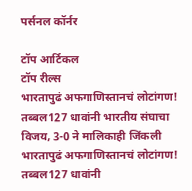पर्सनल कॉर्नर

टॉप आर्टिकल
टॉप रील्स
भारतापुढं अफगाणिस्तानचं लोटांगण! तब्बल127 धावांनी भारतीय संघाचा विजय, 3-0 ने मालिकाही जिंकली
भारतापुढं अफगाणिस्तानचं लोटांगण! तब्बल127 धावांनी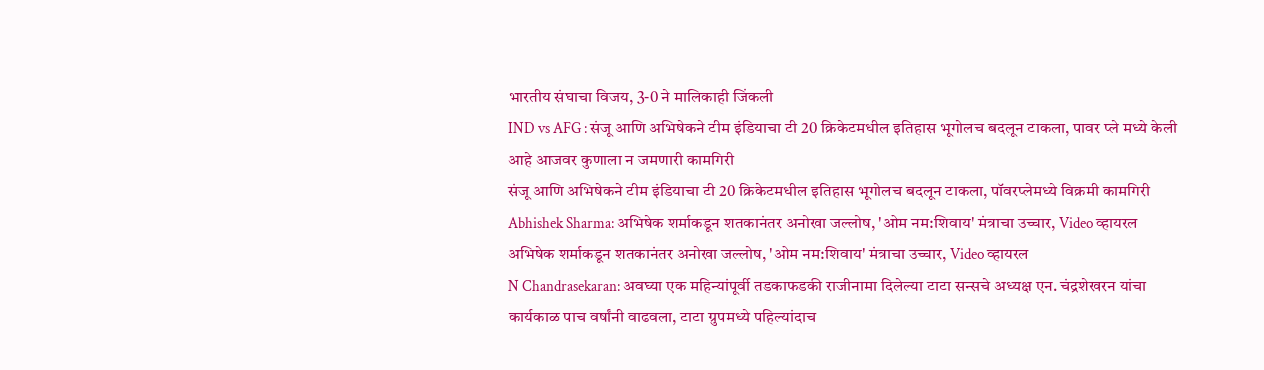भारतीय संघाचा विजय, 3-0 ने मालिकाही जिंकली
IND vs AFG : संजू आणि अभिषेकने टीम इंडियाचा टी 20 क्रिकेटमधील इतिहास भूगोलच बदलून टाकला, पावर प्ले मध्ये केली आहे आजवर कुणाला न जमणारी कामगिरी
संजू आणि अभिषेकने टीम इंडियाचा टी 20 क्रिकेटमधील इतिहास भूगोलच बदलून टाकला, पॉवरप्लेमध्ये विक्रमी कामगिरी
Abhishek Sharma: अभिषेक शर्माकडून शतकानंतर अनोखा जल्लोष, 'ओम नम:शिवाय' मंत्राचा उच्चार, Video व्हायरल
अभिषेक शर्माकडून शतकानंतर अनोखा जल्लोष, 'ओम नम:शिवाय' मंत्राचा उच्चार, Video व्हायरल
N Chandrasekaran: अवघ्या एक महिन्यांपूर्वी तडकाफडकी राजीनामा दिलेल्या टाटा सन्सचे अध्यक्ष एन. चंद्रशेखरन यांचा कार्यकाळ पाच वर्षांनी वाढवला, टाटा ग्रुपमध्ये पहिल्यांदाच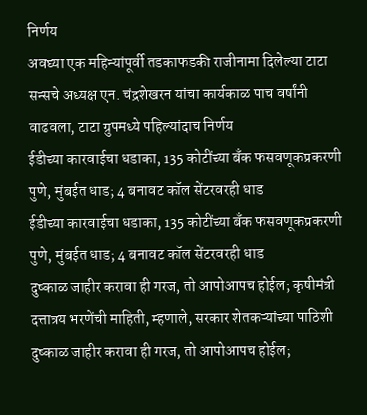निर्णय
अवघ्या एक महिन्यांपूर्वी तडकाफडकी राजीनामा दिलेल्या टाटा सन्सचे अध्यक्ष एन. चंद्रशेखरन यांचा कार्यकाळ पाच वर्षांनी वाढवला, टाटा ग्रुपमध्ये पहिल्यांदाच निर्णय
ईडीच्या कारवाईचा धडाका, 135 कोटींच्या बँक फसवणूकप्रकरणी पुणे, मुंबईत धाड; 4 बनावट कॉल सेंटरवरही धाड
ईडीच्या कारवाईचा धडाका, 135 कोटींच्या बँक फसवणूकप्रकरणी पुणे, मुंबईत धाड; 4 बनावट कॉल सेंटरवरही धाड
दुष्काळ जाहीर करावा ही गरज, तो आपोआपच होईल; कृषीमंत्री दत्तात्रय भरणेंची माहिती, म्हणाले, सरकार शेतकऱ्यांच्या पाठिशी
दुष्काळ जाहीर करावा ही गरज, तो आपोआपच होईल;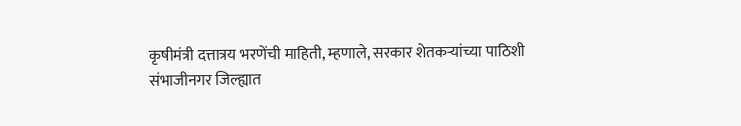कृषीमंत्री दत्तात्रय भरणेंची माहिती, म्हणाले, सरकार शेतकऱ्यांच्या पाठिशी
संभाजीनगर जिल्ह्यात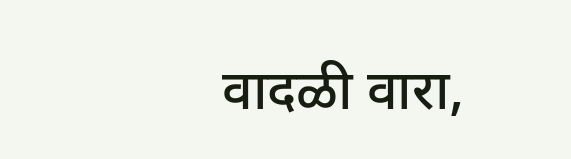वादळी वारा,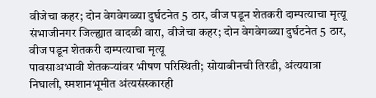वीजेचा कहर; दोन वेगवेगळ्या दुर्घटनेत 5 ठार, वीज पडून शेतकरी दाम्पत्याचा मृत्यू
संभाजीनगर जिल्ह्यात वादळी वारा, वीजेचा कहर; दोन वेगवेगळ्या दुर्घटनेत 5 ठार, वीज पडून शेतकरी दाम्पत्याचा मृत्यू
पावसाअभावी शेतकऱ्यांवर भीषण परिस्थिती; सोयाबीनची तिरडी, अंत्ययात्रा निघाली, स्मशानभूमीत अंत्यसंस्कारही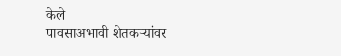केले
पावसाअभावी शेतकऱ्यांवर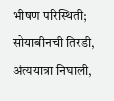भीषण परिस्थिती; सोयाबीनची तिरडी, अंत्ययात्रा निघाली,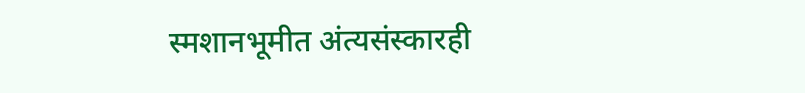स्मशानभूमीत अंत्यसंस्कारही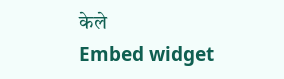केले
Embed widget